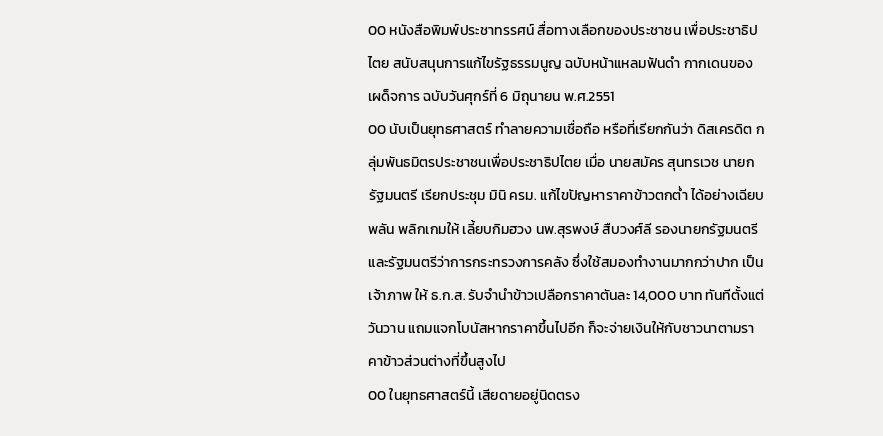00 หนังสือพิมพ์ประชาทรรศน์ สื่อทางเลือกของประชาชน เพื่อประชาธิปไตย สนับสนุนการแก้ไขรัฐธรรมนูญ ฉบับหน้าแหลมฟันดำ กากเดนของเผด็จการ ฉบับวันศุกร์ที่ 6 มิถุนายน พ.ศ.2551
00 นับเป็นยุทธศาสตร์ ทำลายความเชื่อถือ หรือที่เรียกกันว่า ดิสเครดิต กลุ่มพันธมิตรประชาชนเพื่อประชาธิปไตย เมื่อ นายสมัคร สุนทรเวช นายกรัฐมนตรี เรียกประชุม มินิ ครม. แก้ไขปัญหาราคาข้าวตกต่ำ ได้อย่างเฉียบพลัน พลิกเกมให้ เลี้ยบกิมฮวง นพ.สุรพงษ์ สืบวงศ์ลี รองนายกรัฐมนตรี และรัฐมนตรีว่าการกระทรวงการคลัง ซึ่งใช้สมองทำงานมากกว่าปาก เป็นเจ้าภาพ ให้ ธ.ก.ส. รับจำนำข้าวเปลือกราคาตันละ 14,000 บาท ทันทีตั้งแต่วันวาน แถมแจกโบนัสหากราคาขึ้นไปอีก ก็จะจ่ายเงินให้กับชาวนาตามราคาข้าวส่วนต่างที่ขึ้นสูงไป
00 ในยุทธศาสตร์นี้ เสียดายอยู่นิดตรง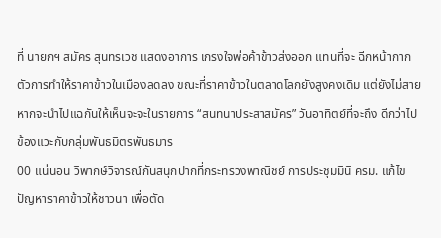ที่ นายกฯ สมัคร สุนทรเวช แสดงอาการ เกรงใจพ่อค้าข้าวส่งออก แทนที่จะ ฉีกหน้ากาก ตัวการทำให้ราคาข้าวในเมืองลดลง ขณะที่ราคาข้าวในตลาดโลกยังสูงคงเดิม แต่ยังไม่สายหากจะนำไปแฉกันให้เห็นจะจะในรายการ “สนทนาประสาสมัคร” วันอาทิตย์ที่จะถึง ดีกว่าไปข้องแวะกับกลุ่มพันธมิตรพันธมาร
00 แน่นอน วิพากษ์วิจารณ์กันสนุกปากที่กระทรวงพาณิชย์ การประชุมมินิ ครม. แก้ไขปัญหาราคาข้าวให้ชาวนา เพื่อตัด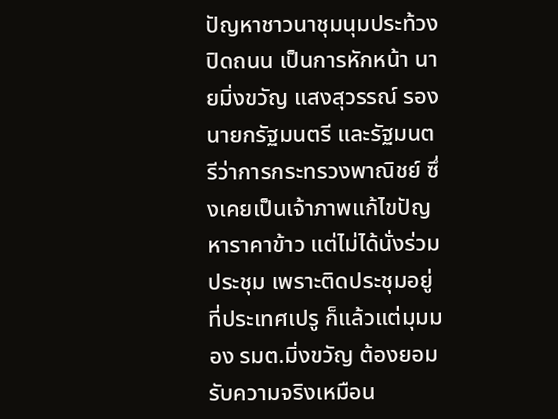ปัญหาชาวนาชุมนุมประท้วงปิดถนน เป็นการหักหน้า นายมิ่งขวัญ แสงสุวรรณ์ รองนายกรัฐมนตรี และรัฐมนตรีว่าการกระทรวงพาณิชย์ ซึ่งเคยเป็นเจ้าภาพแก้ไขปัญหาราคาข้าว แต่ไม่ได้นั่งร่วมประชุม เพราะติดประชุมอยู่ที่ประเทศเปรู ก็แล้วแต่มุมมอง รมต.มิ่งขวัญ ต้องยอมรับความจริงเหมือน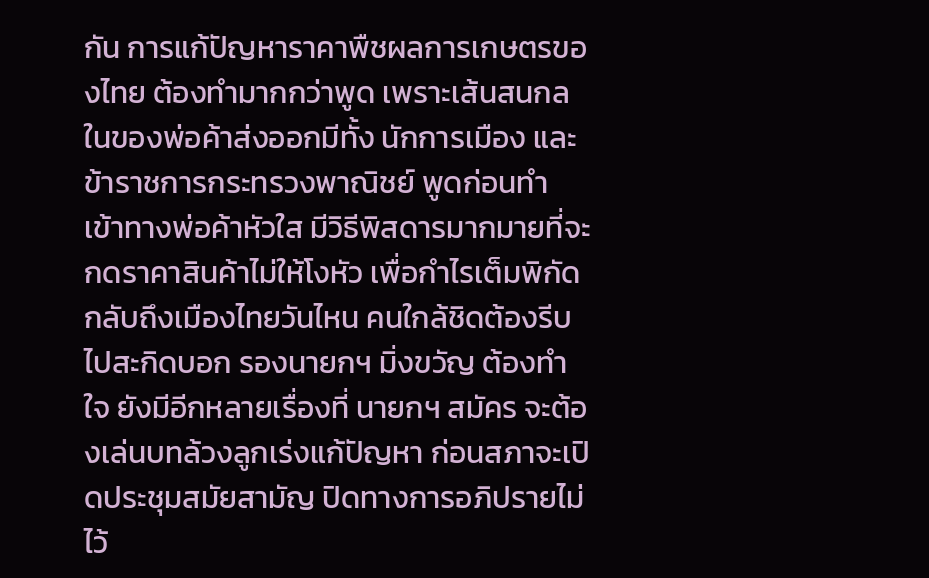กัน การแก้ปัญหาราคาพืชผลการเกษตรของไทย ต้องทำมากกว่าพูด เพราะเส้นสนกลในของพ่อค้าส่งออกมีทั้ง นักการเมือง และข้าราชการกระทรวงพาณิชย์ พูดก่อนทำ เข้าทางพ่อค้าหัวใส มีวิธีพิสดารมากมายที่จะกดราคาสินค้าไม่ให้โงหัว เพื่อกำไรเต็มพิกัด กลับถึงเมืองไทยวันไหน คนใกล้ชิดต้องรีบไปสะกิดบอก รองนายกฯ มิ่งขวัญ ต้องทำใจ ยังมีอีกหลายเรื่องที่ นายกฯ สมัคร จะต้องเล่นบทล้วงลูกเร่งแก้ปัญหา ก่อนสภาจะเปิดประชุมสมัยสามัญ ปิดทางการอภิปรายไม่ไว้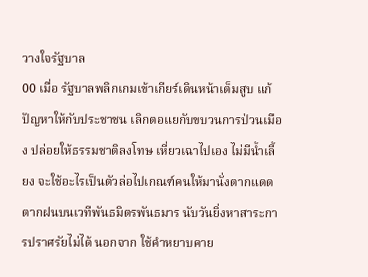วางใจรัฐบาล
00 เมื่อ รัฐบาลพลิกเกมเข้าเกียร์เดินหน้าเต็มสูบ แก้ปัญหาให้กับประชาชน เลิกตอแยกับขบวนการป่วนเมือง ปล่อยให้ธรรมชาติลงโทษ เหี่ยวเฉาไปเอง ไม่มีน้ำเลี้ยง จะใช้อะไรเป็นตัวล่อไปเกณฑ์คนให้มานั่งตากแดดตากฝนบนเวทีพันธมิตรพันธมาร นับวันยิ่งหาสาระการปราศรัยไม่ได้ นอกจาก ใช้คำหยาบคาย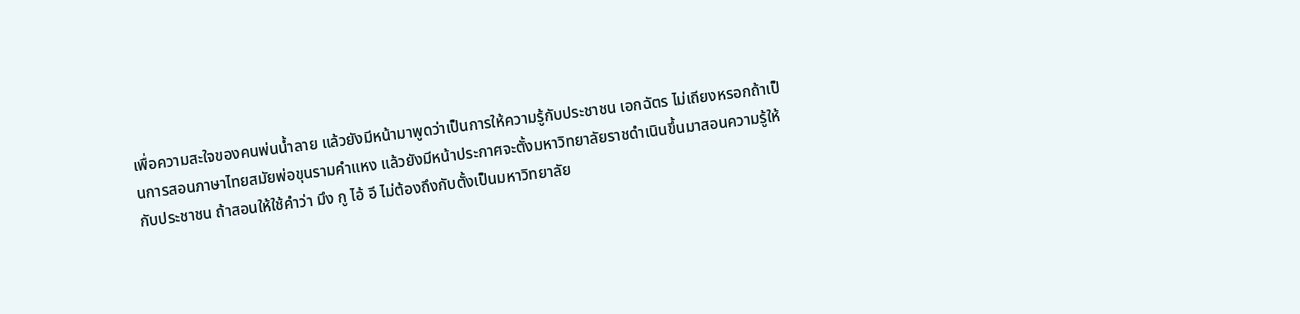เพื่อความสะใจของคนพ่นน้ำลาย แล้วยังมีหน้ามาพูดว่าเป็นการให้ความรู้กับประชาชน เอกฉัตร ไม่เถียงหรอกถ้าเป็นการสอนภาษาไทยสมัยพ่อขุนรามคำแหง แล้วยังมีหน้าประกาศจะตั้งมหาวิทยาลัยราชดำเนินขึ้นมาสอนความรู้ให้กับประชาชน ถ้าสอนให้ใช้คำว่า มึง กู ไอ้ อี ไม่ต้องถึงกับตั้งเป็นมหาวิทยาลัย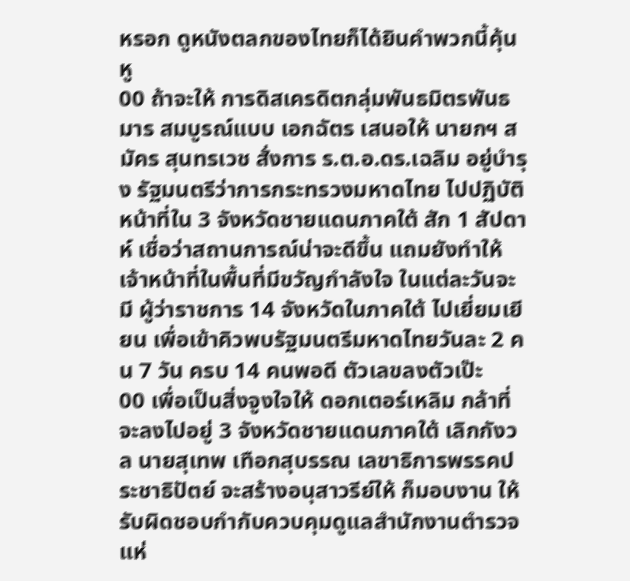หรอก ดูหนังตลกของไทยก็ได้ยินคำพวกนี้คุ้นหู
00 ถ้าจะให้ การดิสเครดิตกลุ่มพันธมิตรพันธมาร สมบูรณ์แบบ เอกฉัตร เสนอให้ นายกฯ สมัคร สุนทรเวช สั่งการ ร.ต.อ.ดร.เฉลิม อยู่บำรุง รัฐมนตรีว่าการกระทรวงมหาดไทย ไปปฏิบัติหน้าที่ใน 3 จังหวัดชายแดนภาคใต้ สัก 1 สัปดาห์ เชื่อว่าสถานการณ์น่าจะดีขึ้น แถมยังทำให้เจ้าหน้าที่ในพื้นที่มีขวัญกำลังใจ ในแต่ละวันจะมี ผู้ว่าราชการ 14 จังหวัดในภาคใต้ ไปเยี่ยมเยียน เพื่อเข้าคิวพบรัฐมนตรีมหาดไทยวันละ 2 คน 7 วัน ครบ 14 คนพอดี ตัวเลขลงตัวเป๊ะ
00 เพื่อเป็นสิ่งจูงใจให้ ดอกเตอร์เหลิม กล้าที่จะลงไปอยู่ 3 จังหวัดชายแดนภาคใต้ เลิกกังวล นายสุเทพ เทือกสุบรรณ เลขาธิการพรรคประชาธิปัตย์ จะสร้างอนุสาวรีย์ให้ ก็มอบงาน ให้รับผิดชอบกำกับควบคุมดูแลสำนักงานตำรวจแห่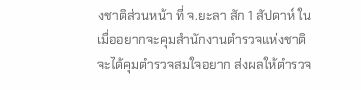งชาติส่วนหน้า ที่ จ.ยะลา สัก 1 สัปดาห์ ในเมื่ออยากจะคุมสำนักงานตำรวจแห่งชาติ จะได้คุมตำรวจสมใจอยาก ส่งผลให้ตำรวจ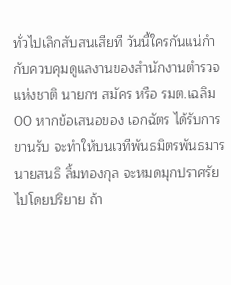ทั่วไปเลิกสับสนเสียที วันนี้ใครกันแน่กำกับควบคุมดูแลงานของสำนักงานตำรวจแห่งชาติ นายกฯ สมัคร หรือ รมต.เฉลิม
00 หากข้อเสนอของ เอกฉัตร ได้รับการขานรับ จะทำให้บนเวทีพันธมิตรพันธมาร นายสนธิ ลิ้มทองกุล จะหมดมุกปราศรัยไปโดยปริยาย ถ้า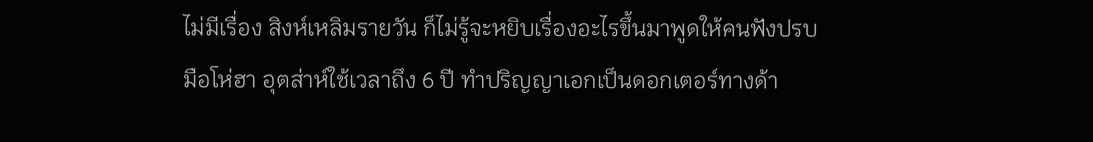ไม่มีเรื่อง สิงห์เหลิมรายวัน ก็ไม่รู้จะหยิบเรื่องอะไรขึ้นมาพูดให้คนฟังปรบมือโห่ฮา อุตส่าห์ใช้เวลาถึง 6 ปี ทำปริญญาเอกเป็นดอกเตอร์ทางด้า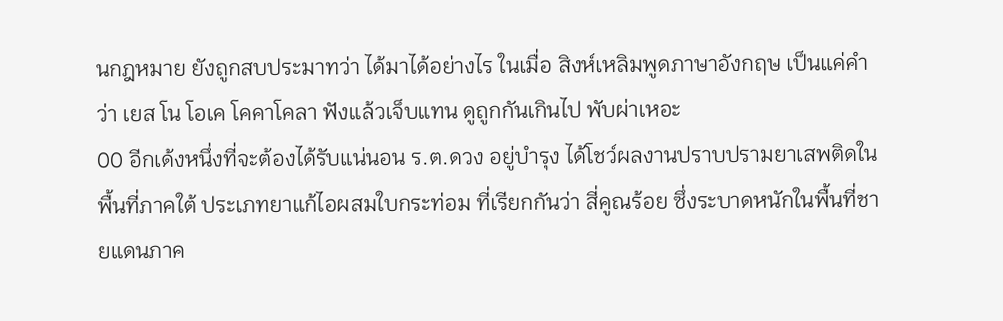นกฎหมาย ยังถูกสบประมาทว่า ได้มาได้อย่างไร ในเมื่อ สิงห์เหลิมพูดภาษาอังกฤษ เป็นแค่คำว่า เยส โน โอเค โคคาโคลา ฟังแล้วเจ็บแทน ดูถูกกันเกินไป พับผ่าเหอะ
00 อีกเด้งหนึ่งที่จะต้องได้รับแน่นอน ร.ต.ดวง อยู่บำรุง ได้โชว์ผลงานปราบปรามยาเสพติดในพื้นที่ภาคใต้ ประเภทยาแก้ไอผสมใบกระท่อม ที่เรียกกันว่า สี่คูณร้อย ซึ่งระบาดหนักในพื้นที่ชายแดนภาค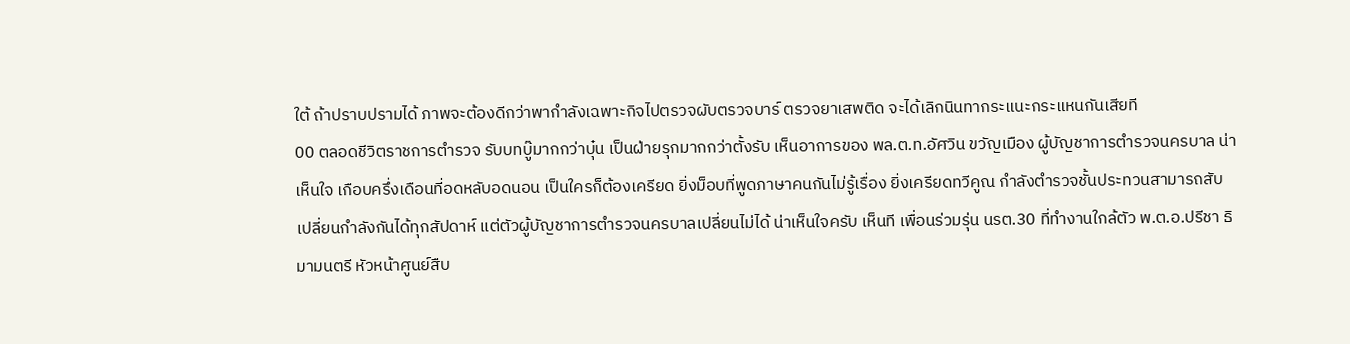ใต้ ถ้าปราบปรามได้ ภาพจะต้องดีกว่าพากำลังเฉพาะกิจไปตรวจผับตรวจบาร์ ตรวจยาเสพติด จะได้เลิกนินทากระแนะกระแหนกันเสียที
00 ตลอดชีวิตราชการตำรวจ รับบทบู๊มากกว่าบุ๋น เป็นฝ่ายรุกมากกว่าตั้งรับ เห็นอาการของ พล.ต.ท.อัศวิน ขวัญเมือง ผู้บัญชาการตำรวจนครบาล น่าเห็นใจ เกือบครึ่งเดือนที่อดหลับอดนอน เป็นใครก็ต้องเครียด ยิ่งม็อบที่พูดภาษาคนกันไม่รู้เรื่อง ยิ่งเครียดทวีคูณ กำลังตำรวจชั้นประทวนสามารถสับเปลี่ยนกำลังกันได้ทุกสัปดาห์ แต่ตัวผู้บัญชาการตำรวจนครบาลเปลี่ยนไม่ได้ น่าเห็นใจครับ เห็นที เพื่อนร่วมรุ่น นรต.30 ที่ทำงานใกล้ตัว พ.ต.อ.ปรีชา ธิมามนตรี หัวหน้าศูนย์สืบ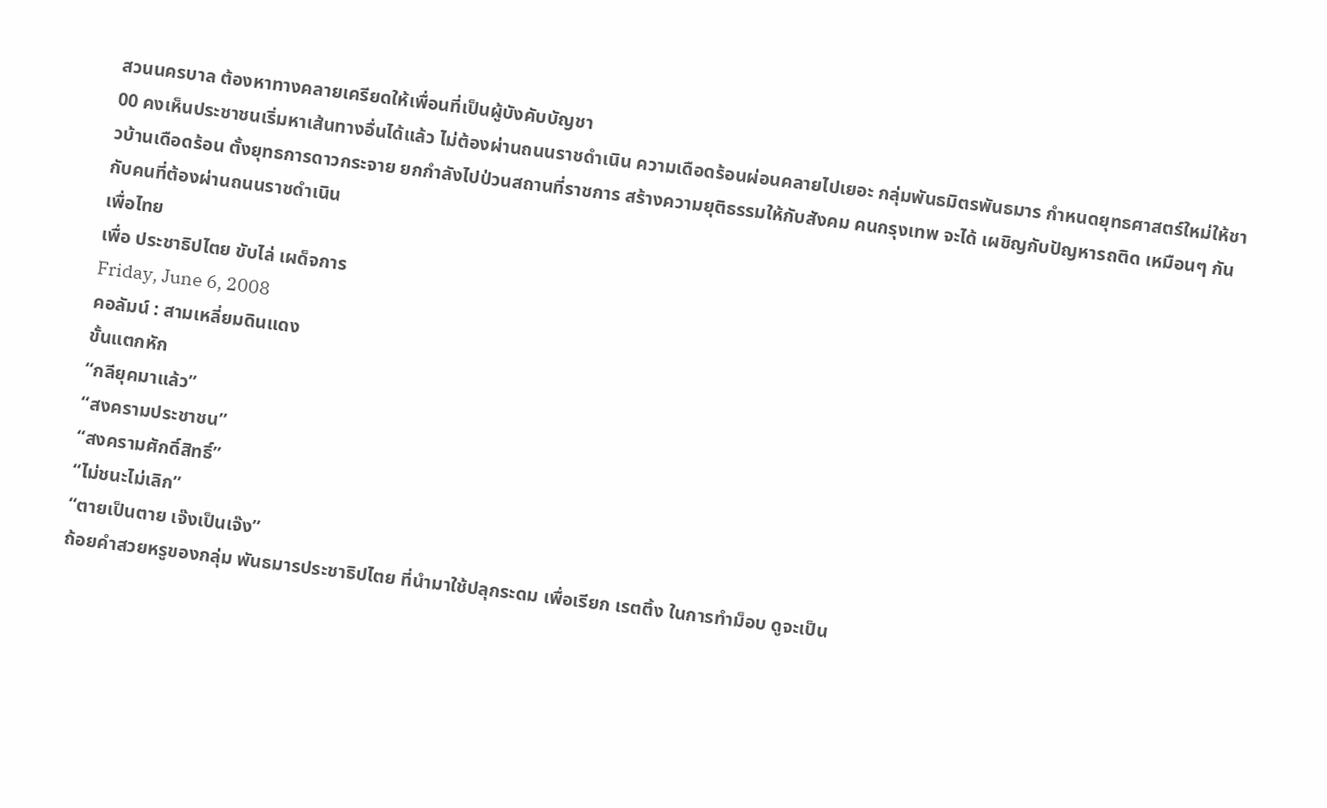สวนนครบาล ต้องหาทางคลายเครียดให้เพื่อนที่เป็นผู้บังคับบัญชา
00 คงเห็นประชาชนเริ่มหาเส้นทางอื่นได้แล้ว ไม่ต้องผ่านถนนราชดำเนิน ความเดือดร้อนผ่อนคลายไปเยอะ กลุ่มพันธมิตรพันธมาร กำหนดยุทธศาสตร์ใหม่ให้ชาวบ้านเดือดร้อน ตั้งยุทธการดาวกระจาย ยกกำลังไปป่วนสถานที่ราชการ สร้างความยุติธรรมให้กับสังคม คนกรุงเทพ จะได้ เผชิญกับปัญหารถติด เหมือนๆ กันกับคนที่ต้องผ่านถนนราชดำเนิน
เพื่อไทย
เพื่อ ประชาธิปไตย ขับไล่ เผด็จการ
Friday, June 6, 2008
คอลัมน์ : สามเหลี่ยมดินแดง
ขั้นแตกหัก
“กลียุคมาแล้ว”
“สงครามประชาชน”
“สงครามศักดิ์สิทธิ์”
“ไม่ชนะไม่เลิก”
“ตายเป็นตาย เจ๊งเป็นเจ๊ง”
ถ้อยคำสวยหรูของกลุ่ม พันธมารประชาธิปไตย ที่นำมาใช้ปลุกระดม เพื่อเรียก เรตติ้ง ในการทำม็อบ ดูจะเป็น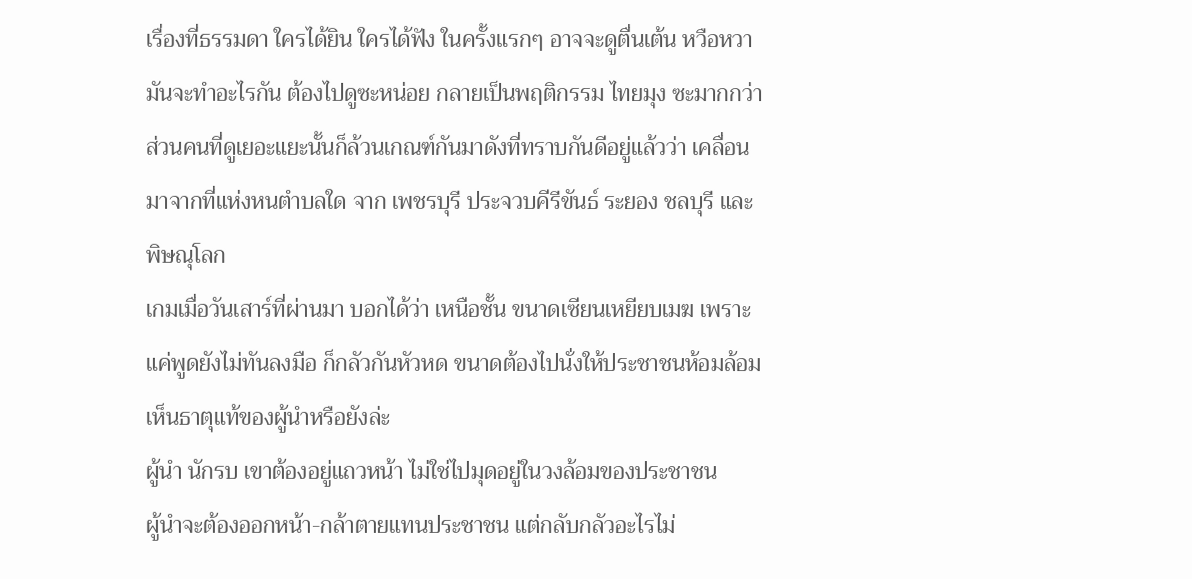เรื่องที่ธรรมดา ใครได้ยิน ใครได้ฟัง ในครั้งแรกๆ อาจจะดูตื่นเต้น หวือหวา มันจะทำอะไรกัน ต้องไปดูซะหน่อย กลายเป็นพฤติกรรม ไทยมุง ซะมากกว่า
ส่วนคนที่ดูเยอะแยะนั้นก็ล้วนเกณฑ์กันมาดังที่ทราบกันดีอยู่แล้วว่า เคลื่อนมาจากที่แห่งหนตำบลใด จาก เพชรบุรี ประจวบคีรีขันธ์ ระยอง ชลบุรี และพิษณุโลก
เกมเมื่อวันเสาร์ที่ผ่านมา บอกได้ว่า เหนือชั้น ขนาดเซียนเหยียบเมฆ เพราะแค่พูดยังไม่ทันลงมือ ก็กลัวกันหัวหด ขนาดต้องไปนั่งให้ประชาชนห้อมล้อม เห็นธาตุแท้ของผู้นำหรือยังล่ะ
ผู้นำ นักรบ เขาต้องอยู่แถวหน้า ไม่ใช่ไปมุดอยู่ในวงล้อมของประชาชน
ผู้นำจะต้องออกหน้า-กล้าตายแทนประชาชน แต่กลับกลัวอะไรไม่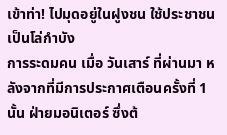เข้าท่า! ไปมุดอยู่ในฝูงชน ใช้ประชาชนเป็นโล่กำบัง
การระดมคน เมื่อ วันเสาร์ ที่ผ่านมา หลังจากที่มีการประกาศเตือนครั้งที่ 1 นั้น ฝ่ายมอนิเตอร์ ซึ่งต้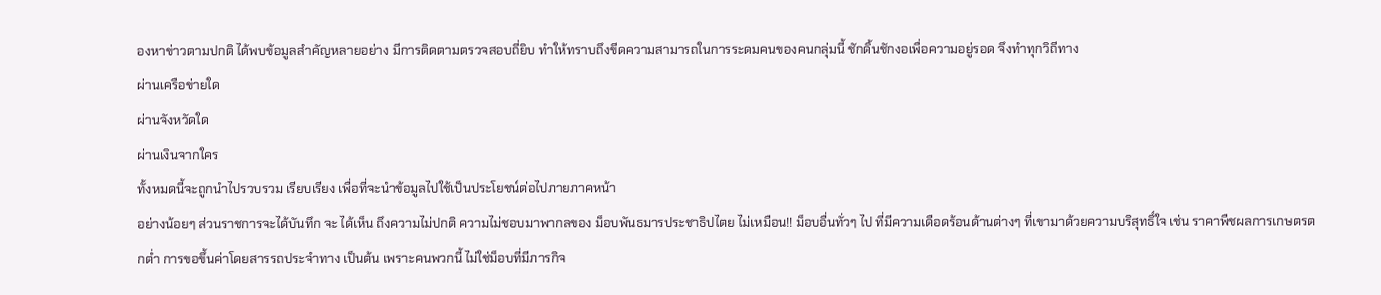องหาข่าวตามปกติ ได้พบข้อมูลสำคัญหลายอย่าง มีการติดตามตรวจสอบถี่ยิบ ทำให้ทราบถึงขีดความสามารถในการระดมคนของคนกลุ่มนี้ ชักดิ้นชักงอเพื่อความอยู่รอด จึงทำทุกวิถีทาง
ผ่านเครือข่ายใด
ผ่านจังหวัดใด
ผ่านเงินจากใคร
ทั้งหมดนี้จะถูกนำไปรวบรวม เรียบเรียง เพื่อที่จะนำข้อมูลไปใช้เป็นประโยชน์ต่อไปภายภาคหน้า
อย่างน้อยๆ ส่วนราชการจะได้บันทึก จะ ได้เห็น ถึงความไม่ปกติ ความไม่ชอบมาพากลของ ม็อบพันธมารประชาธิปไตย ไม่เหมือน!! ม็อบอื่นทั่วๆ ไป ที่มีความเดือดร้อนด้านต่างๆ ที่เขามาด้วยความบริสุทธิ์ใจ เช่น ราคาพืชผลการเกษตรตกต่ำ การขอขึ้นค่าโดยสารรถประจำทาง เป็นต้น เพราะคนพวกนี้ ไม่ใช่ม็อบที่มีภารกิจ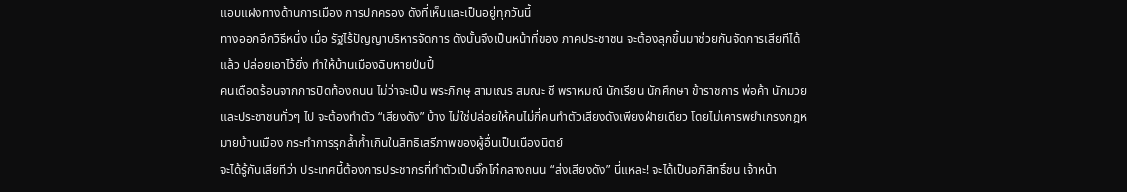แอบแฝงทางด้านการเมือง การปกครอง ดังที่เห็นและเป็นอยู่ทุกวันนี้
ทางออกอีกวิธีหนึ่ง เมื่อ รัฐไร้ปัญญาบริหารจัดการ ดังนั้นจึงเป็นหน้าที่ของ ภาคประชาชน จะต้องลุกขึ้นมาช่วยกันจัดการเสียทีได้แล้ว ปล่อยเอาไว้ยิ่ง ทำให้บ้านเมืองฉิบหายป่นปี้
คนเดือดร้อนจากการปิดท้องถนน ไม่ว่าจะเป็น พระภิกษุ สามเณร สมณะ ชี พราหมณ์ นักเรียน นักศึกษา ข้าราชการ พ่อค้า นักมวย และประชาชนทั่วๆ ไป จะต้องทำตัว “เสียงดัง” บ้าง ไม่ใช่ปล่อยให้คนไม่กี่คนทำตัวเสียงดังเพียงฝ่ายเดียว โดยไม่เคารพยำเกรงกฎหมายบ้านเมือง กระทำการรุกล้ำก้ำเกินในสิทธิเสรีภาพของผู้อื่นเป็นเนืองนิตย์
จะได้รู้กันเสียทีว่า ประเทศนี้ต้องการประชากรที่ทำตัวเป็นจิ๊กโก๋กลางถนน “ส่งเสียงดัง” นี่แหละ! จะได้เป็นอภิสิทธิ์ชน เจ้าหน้า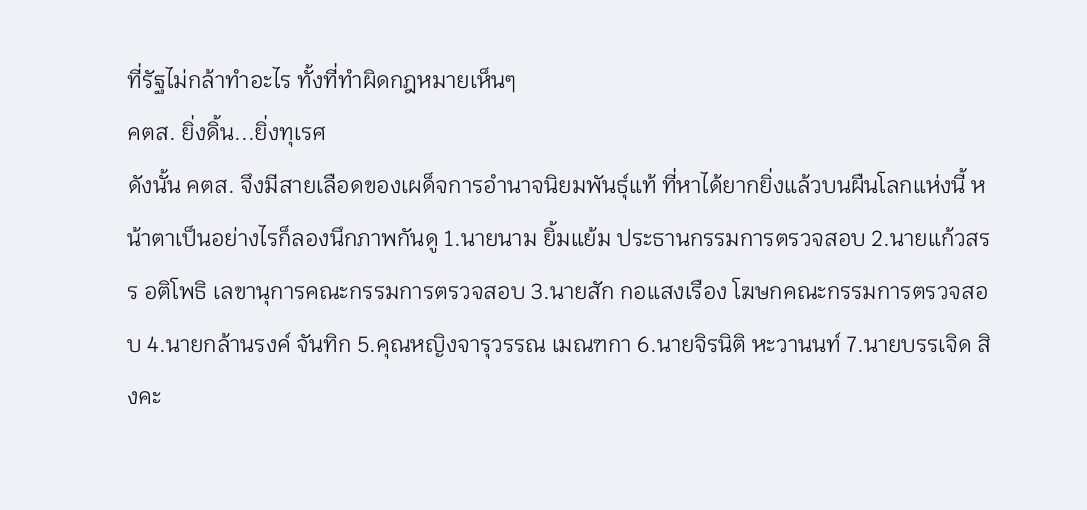ที่รัฐไม่กล้าทำอะไร ทั้งที่ทำผิดกฎหมายเห็นๆ
คตส. ยิ่งดิ้น...ยิ่งทุเรศ
ดังนั้น คตส. จึงมีสายเลือดของเผด็จการอำนาจนิยมพันธุ์แท้ ที่หาได้ยากยิ่งแล้วบนผืนโลกแห่งนี้ หน้าตาเป็นอย่างไรก็ลองนึกภาพกันดู 1.นายนาม ยิ้มแย้ม ประธานกรรมการตรวจสอบ 2.นายแก้วสรร อติโพธิ เลขานุการคณะกรรมการตรวจสอบ 3.นายสัก กอแสงเรือง โฆษกคณะกรรมการตรวจสอบ 4.นายกล้านรงค์ จันทิก 5.คุณหญิงจารุวรรณ เมณฑกา 6.นายจิรนิติ หะวานนท์ 7.นายบรรเจิด สิงคะ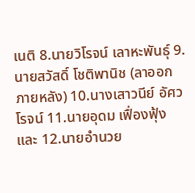เนติ 8.นายวิโรจน์ เลาหะพันธุ์ 9.นายสวัสดิ์ โชติพานิช (ลาออกภายหลัง) 10.นางเสาวนีย์ อัศวโรจน์ 11.นายอุดม เฟื่องฟุ้ง และ 12.นายอำนวย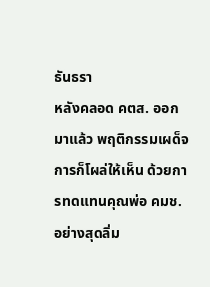ธันธรา
หลังคลอด คตส. ออกมาแล้ว พฤติกรรมเผด็จการก็โผล่ให้เห็น ด้วยการทดแทนคุณพ่อ คมช. อย่างสุดลิ่ม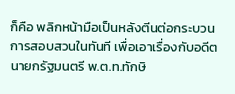ก็คือ พลิกหน้ามือเป็นหลังตีนต่อกระบวนการสอบสวนในทันที เพื่อเอาเรื่องกับอดีตนายกรัฐมนตรี พ.ต.ท.ทักษิ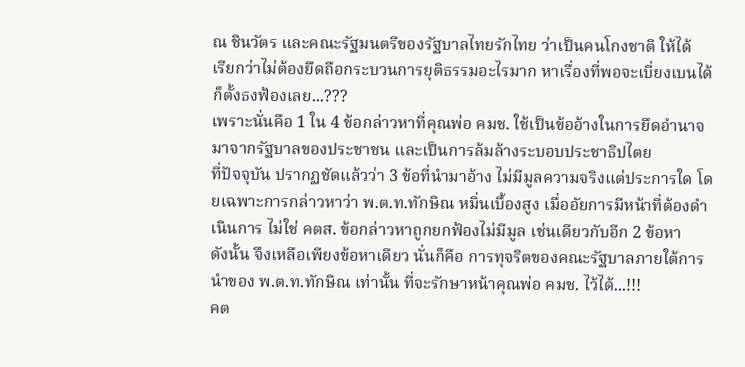ณ ชินวัตร และคณะรัฐมนตรีของรัฐบาลไทยรักไทย ว่าเป็นคนโกงชาติ ให้ได้
เรียกว่าไม่ต้องยึดถือกระบวนการยุติธรรมอะไรมาก หาเรื่องที่พอจะเบี่ยงเบนได้ก็ตั้งธงฟ้องเลย...???
เพราะนั่นคือ 1 ใน 4 ข้อกล่าวหาที่คุณพ่อ คมช. ใช้เป็นข้ออ้างในการยึดอำนาจมาจากรัฐบาลของประชาชน และเป็นการล้มล้างระบอบประชาธิปไตย
ที่ปัจจุบัน ปรากฏชัดแล้วว่า 3 ข้อที่นำมาอ้าง ไม่มีมูลความจริงแต่ประการใด โดยเฉพาะการกล่าวหาว่า พ.ต.ท.ทักษิณ หมิ่นเบื้องสูง เมื่ออัยการมีหน้าที่ต้องดำเนินการ ไม่ใช่ คตส. ข้อกล่าวหาถูกยกฟ้องไม่มีมูล เช่นเดียวกับอีก 2 ข้อหา
ดังนั้น จึงเหลือเพียงข้อหาเดียว นั่นก็คือ การทุจริตของคณะรัฐบาลภายใต้การนำของ พ.ต.ท.ทักษิณ เท่านั้น ที่จะรักษาหน้าคุณพ่อ คมช. ไว้ได้...!!!
คต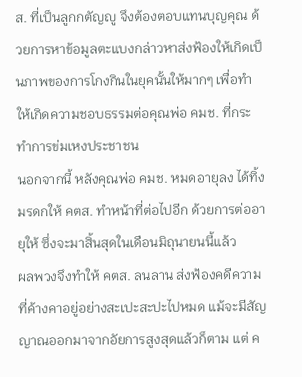ส. ที่เป็นลูกกตัญญู จึงต้องตอบแทนบุญคุณ ด้วยการหาข้อมูลตะแบงกล่าวหาส่งฟ้องให้เกิดเป็นภาพของการโกงกินในยุคนั้นให้มากๆ เพื่อทำให้เกิดความชอบธรรมต่อคุณพ่อ คมช. ที่กระทำการข่มเหงประชาชน
นอกจากนี้ หลังคุณพ่อ คมช. หมดอายุลง ได้ทิ้งมรดกให้ คตส. ทำหน้าที่ต่อไปอีก ด้วยการต่ออายุให้ ซึ่งจะมาสิ้นสุดในเดือนมิถุนายนนี้แล้ว
ผลพวงจึงทำให้ คตส. ลนลาน ส่งฟ้องคดีความที่ค้างคาอยู่อย่างสะเปะสะปะไปหมด แม้จะมีสัญญาณออกมาจากอัยการสูงสุดแล้วก็ตาม แต่ ค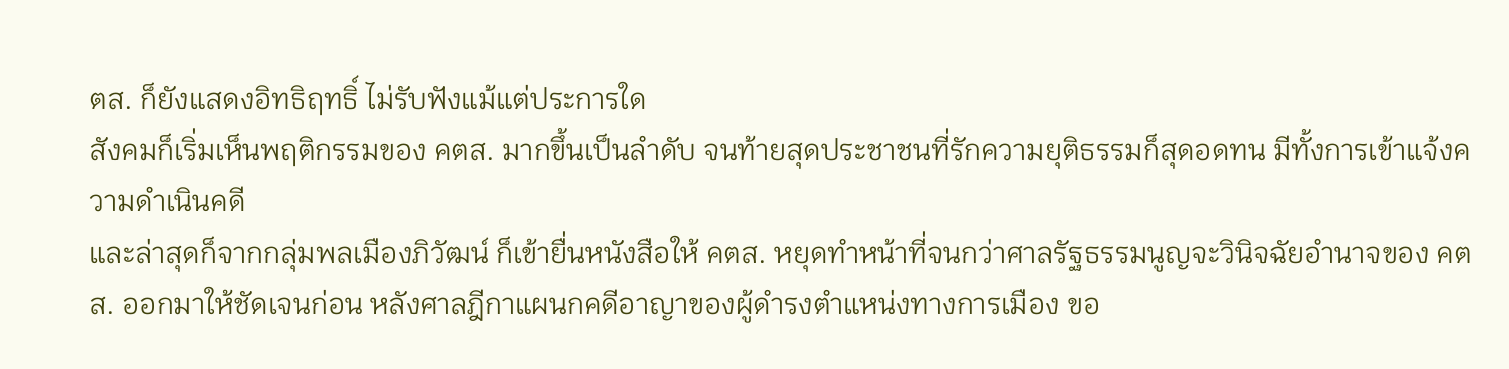ตส. ก็ยังแสดงอิทธิฤทธิ์ ไม่รับฟังแม้แต่ประการใด
สังคมก็เริ่มเห็นพฤติกรรมของ คตส. มากขึ้นเป็นลำดับ จนท้ายสุดประชาชนที่รักความยุติธรรมก็สุดอดทน มีทั้งการเข้าแจ้งความดำเนินคดี
และล่าสุดก็จากกลุ่มพลเมืองภิวัฒน์ ก็เข้ายื่นหนังสือให้ คตส. หยุดทำหน้าที่จนกว่าศาลรัฐธรรมนูญจะวินิจฉัยอำนาจของ คตส. ออกมาให้ชัดเจนก่อน หลังศาลฎีกาแผนกคดีอาญาของผู้ดำรงตำแหน่งทางการเมือง ขอ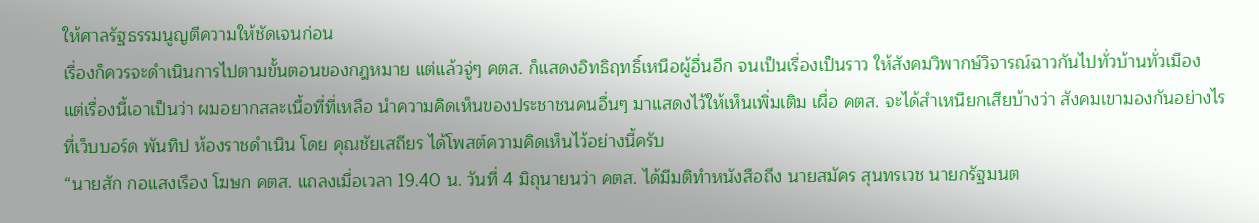ให้ศาลรัฐธรรมนูญตีความให้ชัดเจนก่อน
เรื่องก็ควรจะดำเนินการไปตามขั้นตอนของกฎหมาย แต่แล้วจู่ๆ คตส. ก็แสดงอิทธิฤทธิ์เหนือผู้อื่นอีก จนเป็นเรื่องเป็นราว ให้สังคมวิพากษ์วิจารณ์ฉาวกันไปทั่วบ้านทั่วเมือง
แต่เรื่องนี้เอาเป็นว่า ผมอยากสละเนื้อที่ที่เหลือ นำความคิดเห็นของประชาชนคนอื่นๆ มาแสดงไว้ให้เห็นเพิ่มเติม เผื่อ คตส. จะได้สำเหนียกเสียบ้างว่า สังคมเขามองกันอย่างไร
ที่เว็บบอร์ด พันทิป ห้องราชดำเนิน โดย คุณชัยเสถียร ได้โพสต์ความคิดเห็นไว้อย่างนี้ครับ
“นายสัก กอแสงเรือง โฆษก คตส. แถลงเมื่อเวลา 19.40 น. วันที่ 4 มิถุนายนว่า คตส. ได้มีมติทำหนังสือถึง นายสมัคร สุนทรเวช นายกรัฐมนต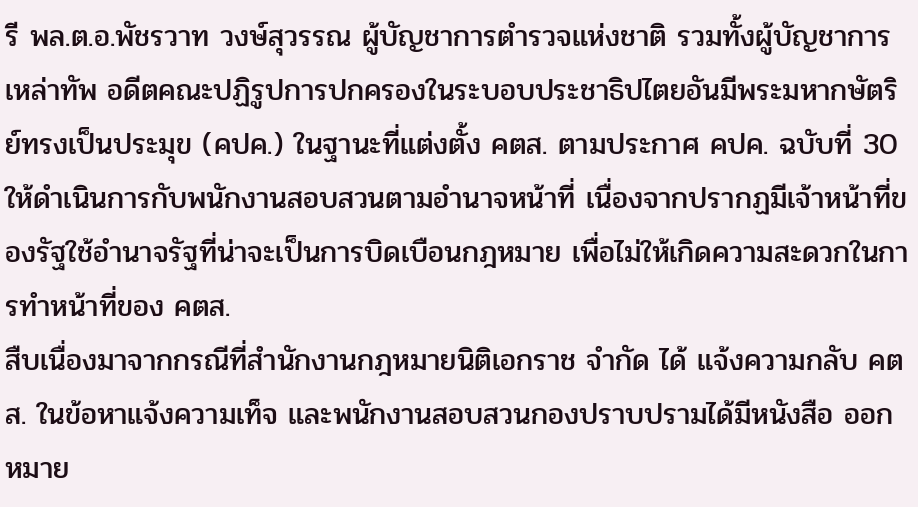รี พล.ต.อ.พัชรวาท วงษ์สุวรรณ ผู้บัญชาการตำรวจแห่งชาติ รวมทั้งผู้บัญชาการเหล่าทัพ อดีตคณะปฏิรูปการปกครองในระบอบประชาธิปไตยอันมีพระมหากษัตริย์ทรงเป็นประมุข (คปค.) ในฐานะที่แต่งตั้ง คตส. ตามประกาศ คปค. ฉบับที่ 30
ให้ดำเนินการกับพนักงานสอบสวนตามอำนาจหน้าที่ เนื่องจากปรากฏมีเจ้าหน้าที่ของรัฐใช้อำนาจรัฐที่น่าจะเป็นการบิดเบือนกฎหมาย เพื่อไม่ให้เกิดความสะดวกในการทำหน้าที่ของ คตส.
สืบเนื่องมาจากกรณีที่สำนักงานกฎหมายนิติเอกราช จำกัด ได้ แจ้งความกลับ คตส. ในข้อหาแจ้งความเท็จ และพนักงานสอบสวนกองปราบปรามได้มีหนังสือ ออกหมาย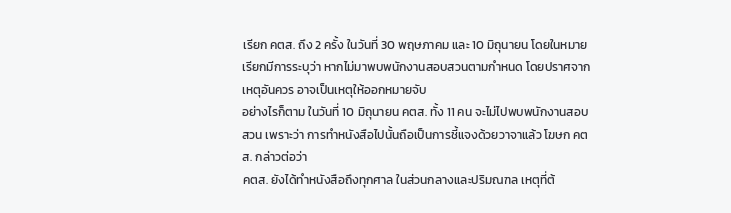เรียก คตส. ถึง 2 ครั้ง ในวันที่ 30 พฤษภาคม และ 10 มิถุนายน โดยในหมายเรียกมีการระบุว่า หากไม่มาพบพนักงานสอบสวนตามกำหนด โดยปราศจากเหตุอันควร อาจเป็นเหตุให้ออกหมายจับ
อย่างไรก็ตาม ในวันที่ 10 มิถุนายน คตส. ทั้ง 11 คน จะไม่ไปพบพนักงานสอบสวน เพราะว่า การทำหนังสือไปนั้นถือเป็นการชี้แจงด้วยวาจาแล้ว โฆษก คตส. กล่าวต่อว่า
คตส. ยังได้ทำหนังสือถึงทุกศาล ในส่วนกลางและปริมณฑล เหตุที่ต้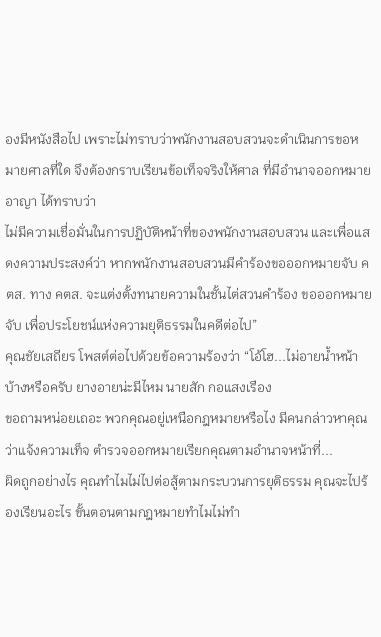องมีหนังสือไป เพราะไม่ทราบว่าพนักงานสอบสวนจะดำเนินการขอหมายศาลที่ใด จึงต้องกราบเรียนข้อเท็จจริงให้ศาล ที่มีอำนาจออกหมายอาญา ได้ทราบว่า
ไม่มีความเชื่อมั่นในการปฏิบัติหน้าที่ของพนักงานสอบสวน และเพื่อแสดงความประสงค์ว่า หากพนักงานสอบสวนมีคำร้องขอออกหมายจับ คตส. ทาง คตส. จะแต่งตั้งทนายความในชั้นไต่สวนคำร้อง ขอออกหมายจับ เพื่อประโยชน์แห่งความยุติธรรมในคดีต่อไป”
คุณชัยเสถียร โพสต์ต่อไปด้วยข้อความร้องว่า “โอ้โฮ...ไม่อายน้ำหน้าบ้างหรือครับ ยางอายน่ะมีไหม นายสัก กอแสงเรือง
ขอถามหน่อยเถอะ พวกคุณอยู่เหนือกฎหมายหรือไง มีคนกล่าวหาคุณว่าแจ้งความเท็จ ตำรวจออกหมายเรียกคุณตามอำนาจหน้าที่...
ผิดถูกอย่างไร คุณทำไมไม่ไปต่อสู้ตามกระบวนการยุติธรรม คุณจะไปร้องเรียนอะไร ขั้นตอนตามกฎหมายทำไมไม่ทำ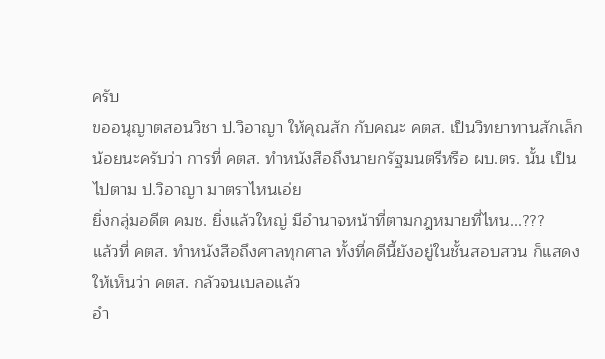ครับ
ขออนุญาตสอนวิชา ป.วิอาญา ให้คุณสัก กับคณะ คตส. เป็นวิทยาทานสักเล็กน้อยนะครับว่า การที่ คตส. ทำหนังสือถึงนายกรัฐมนตรีหรือ ผบ.ตร. นั้น เป็นไปตาม ป.วิอาญา มาตราไหนเอ่ย
ยิ่งกลุ่มอดีต คมช. ยิ่งแล้วใหญ่ มีอำนาจหน้าที่ตามกฎหมายที่ไหน...???
แล้วที่ คตส. ทำหนังสือถึงศาลทุกศาล ทั้งที่คดีนี้ยังอยู่ในชั้นสอบสวน ก็แสดงให้เห็นว่า คตส. กลัวจนเบลอแล้ว
อำ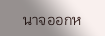นาจออกห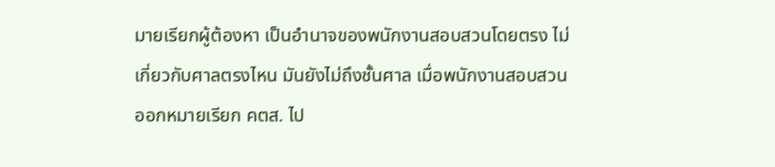มายเรียกผู้ต้องหา เป็นอำนาจของพนักงานสอบสวนโดยตรง ไม่เกี่ยวกับศาลตรงไหน มันยังไม่ถึงชั้นศาล เมื่อพนักงานสอบสวนออกหมายเรียก คตส. ไป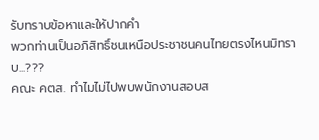รับทราบข้อหาและให้ปากคำ
พวกท่านเป็นอภิสิทธิ์ชนเหนือประชาชนคนไทยตรงไหนมิทราบ...???
คณะ คตส. ทำไมไม่ไปพบพนักงานสอบส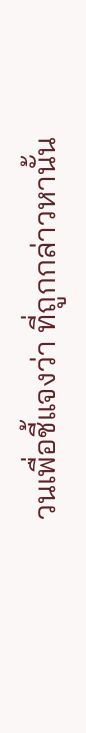วนเพื่อชี้แจงว่า ที่ถูกกล่าวหานั้น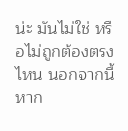น่ะ มันไม่ใช่ หรือไม่ถูกต้องตรงไหน นอกจากนี้หาก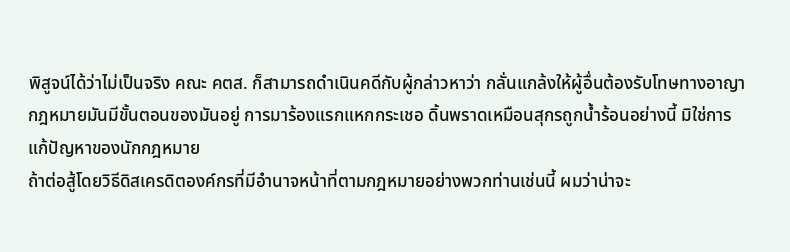พิสูจน์ได้ว่าไม่เป็นจริง คณะ คตส. ก็สามารถดำเนินคดีกับผู้กล่าวหาว่า กลั่นแกล้งให้ผู้อื่นต้องรับโทษทางอาญา
กฎหมายมันมีขั้นตอนของมันอยู่ การมาร้องแรกแหกกระเชอ ดิ้นพราดเหมือนสุกรถูกน้ำร้อนอย่างนี้ มิใช่การแก้ปัญหาของนักกฎหมาย
ถ้าต่อสู้โดยวิธีดิสเครดิตองค์กรที่มีอำนาจหน้าที่ตามกฎหมายอย่างพวกท่านเช่นนี้ ผมว่าน่าจะ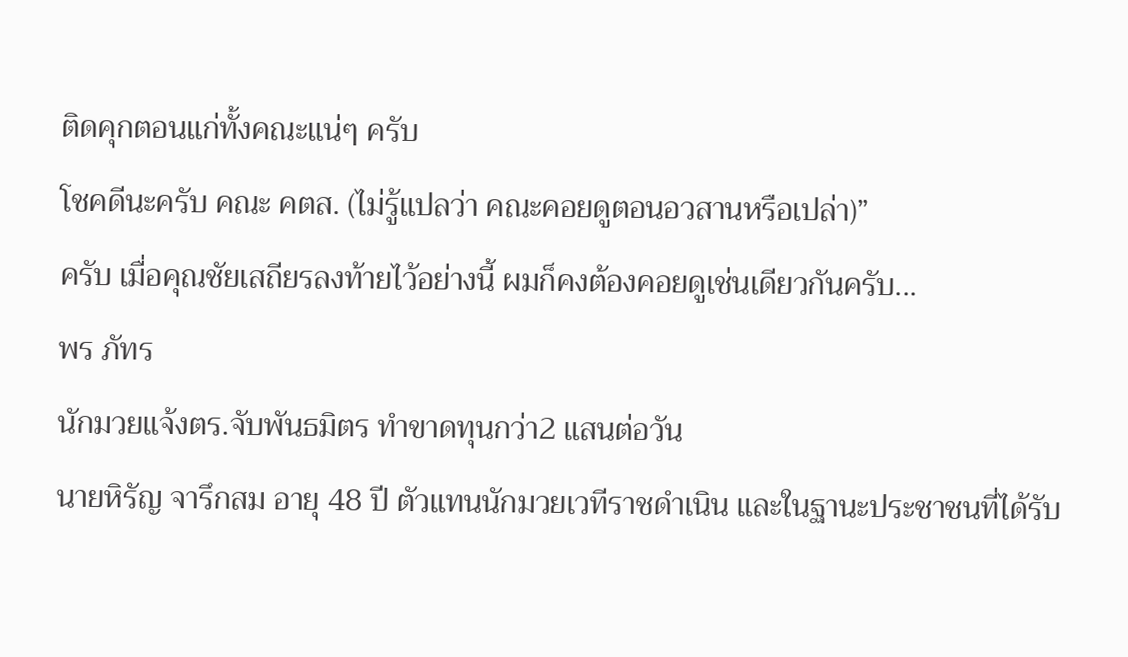ติดคุกตอนแก่ทั้งคณะแน่ๆ ครับ
โชคดีนะครับ คณะ คตส. (ไม่รู้แปลว่า คณะคอยดูตอนอวสานหรือเปล่า)”
ครับ เมื่อคุณชัยเสถียรลงท้ายไว้อย่างนี้ ผมก็คงต้องคอยดูเช่นเดียวกันครับ...
พร ภัทร
นักมวยแจ้งตร.จับพันธมิตร ทำขาดทุนกว่า2 แสนต่อวัน
นายหิรัญ จารึกสม อายุ 48 ปี ตัวแทนนักมวยเวทีราชดำเนิน และในฐานะประชาชนที่ได้รับ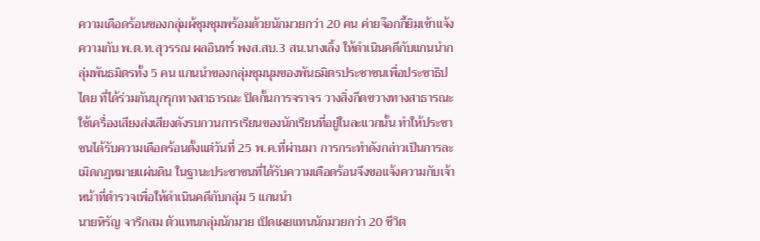ความเดือดร้อนของกลุ่มผ้ชุมชุมพร้อมด้วยนักมวยกว่า 20 คน ค่ายจ๊อกกี้ยิมเข้าแจ้งความกับ พ.ต.ท.สุวรรณ ผลอินทร์ พงส.สบ.3 สน.นางเลิ้ง ให้ดำเนินคดีกับแกนนำกลุ่มพันธมิตรทั้ง 5 คน แกนนำของกลุ่มชุมนุมของพันธมิตรประชาชนเพื่อประชาธิปไตย ที่ได้ร่วมกันบุกรุกทางสาธารณะ ปิดกั้นการจราจร วางสิ่งกีดขวางทางสาธารณะ ใช้เครื่องเสียงส่งเสียงดังรบกวนการเรียนของนักเรียนที่อยู่ในละแวกนั้น ทำให้ประชาชนได้รับความเดือดร้อนตั้งแต่วันที่ 25 พ.ค.ที่ผ่านมา การกระทำดังกล่าวเป็นการละเมิดกฏหมายแผ่นดิน ในฐานะประชาชนที่ได้รับความเดือดร้อนจึงขอแจ้งความกับเจ้าหน้าที่ตำรวจเพื่อให้ดำเนินคดีกับกลุ่ม 5 แกนนำ
นายหิรัญ จารึกสม ตัวแทนกลุ่มนักมวย เปิดเผยแทนนักมวยกว่า 20 ชีวิต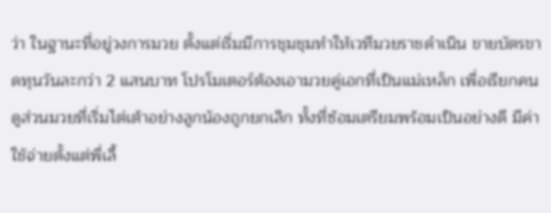ว่า ในฐานะที่อยู่วงการมวย ตั้งแต่เริ่มมีการชุมชุมทำให้เวทีมวยราชดำเนิน ขายบัตรขาดทุนวันละกว่า 2 แสนบาท โปรโมเตอร์ต้องเอามวยคู่เอกที่เป็นแม่เหล็ก เพื่อเรียกคนดูส่วนมวยที่เริ่มไต่เต้าอย่างลูกน้องถูกยกเลิก ทั้งที่ซ้อมเตรียมพร้อมเป็นอย่างดี มีค่าใช้จ่ายตั้งแต่พี่เลี้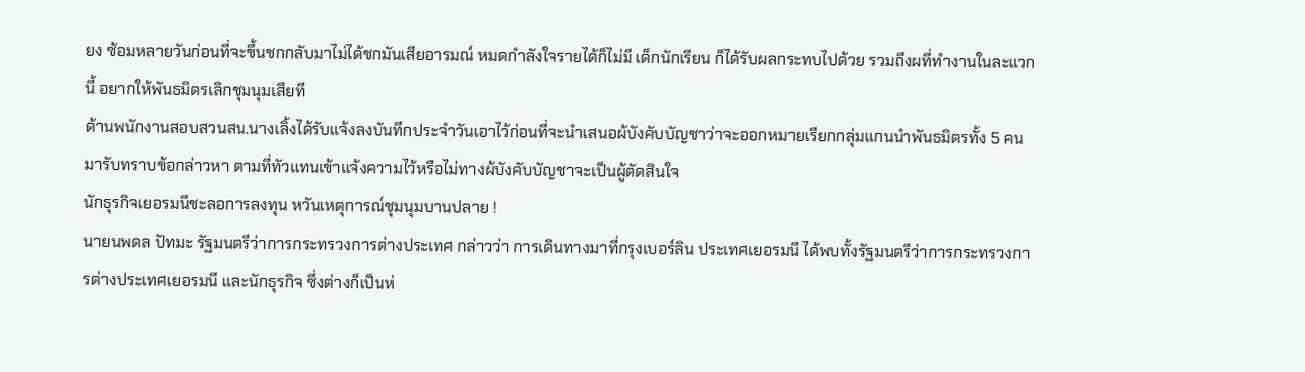ยง ซ้อมหลายวันก่อนที่จะขึ้นชกกลับมาไม่ได้ชกมันเสียอารมณ์ หมดกำลังใจรายได้ก็ไม่มี เด็กนักเรียน ก็ได้รับผลกระทบไปด้วย รวมถึงผที่ทำงานในละแวกนี้ อยากให้พันธมิตรเลิกชุมนุมเสียที
ด้านพนักงานสอบสวนสน.นางเลิ้งได้รับแจ้งลงบันทึกประจำวันเอาไว้ก่อนที่จะนำเสนอผ้บังคับบัญชาว่าจะออกหมายเรียกกลุ่มแกนนำพันธมิตรทั้ง 5 คนมารับทราบข้อกล่าวหา ตามที่ทัวแทนเข้าแจ้งความไว้หรือไม่ทางผ้บังคับบัญชาจะเป็นผู้ตัดสินใจ
นักธุรกิจเยอรมนีชะลอการลงทุน หวันเหตุการณ์ชุมนุมบานปลาย !
นายนพดล ปัทมะ รัฐมนตรีว่าการกระทรวงการต่างประเทศ กล่าวว่า การเดินทางมาที่กรุงเบอร์ลิน ประเทศเยอรมนี ได้พบทั้งรัฐมนตรีว่าการกระทรวงการต่างประเทศเยอรมนี และนักธุรกิจ ซึ่งต่างก็เป็นห่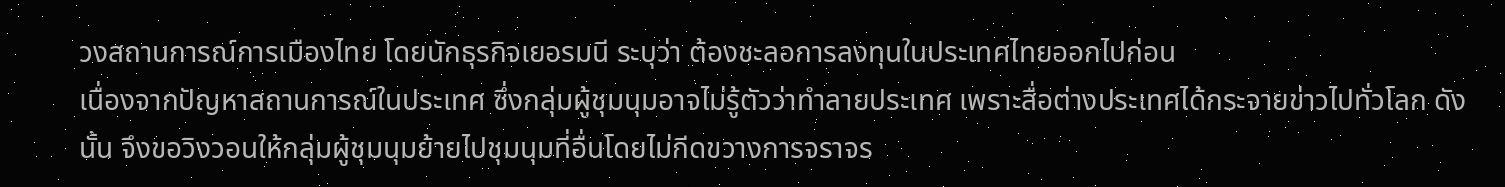วงสถานการณ์การเมืองไทย โดยนักธุรกิจเยอรมนี ระบุว่า ต้องชะลอการลงทุนในประเทศไทยออกไปก่อน
เนื่องจากปัญหาสถานการณ์ในประเทศ ซึ่งกลุ่มผู้ชุมนุมอาจไม่รู้ตัวว่าทำลายประเทศ เพราะสื่อต่างประเทศได้กระจายข่าวไปทั่วโลก ดังนั้น จึงขอวิงวอนให้กลุ่มผู้ชุมนุมย้ายไปชุมนุมที่อื่นโดยไม่กีดขวางการจราจร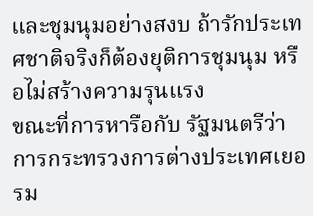และชุมนุมอย่างสงบ ถ้ารักประเทศชาติจริงก็ต้องยุติการชุมนุม หรือไม่สร้างความรุนแรง
ขณะที่การหารือกับ รัฐมนตรีว่าการกระทรวงการต่างประเทศเยอรม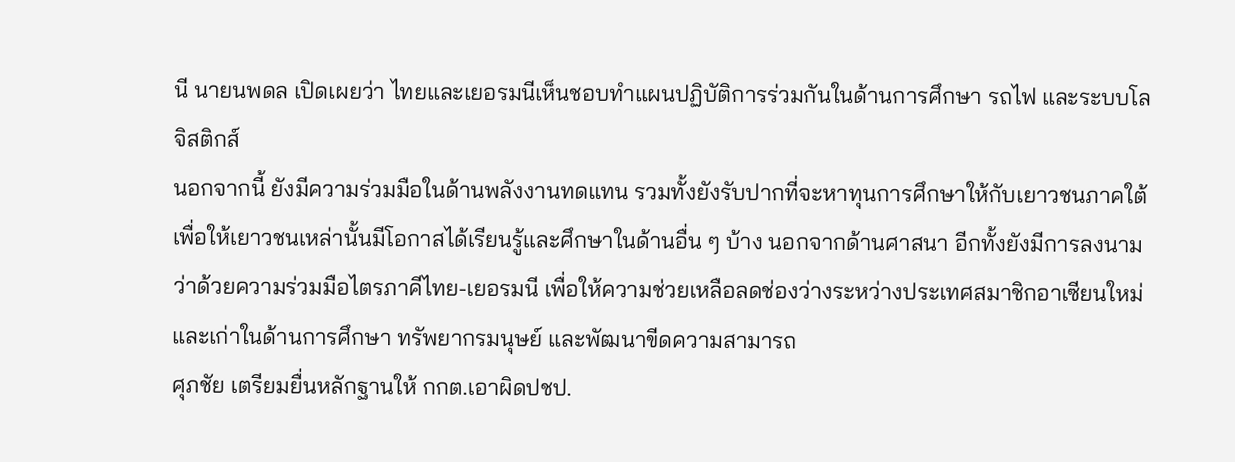นี นายนพดล เปิดเผยว่า ไทยและเยอรมนีเห็นชอบทำแผนปฏิบัติการร่วมกันในด้านการศึกษา รถไฟ และระบบโลจิสติกส์
นอกจากนี้ ยังมีความร่วมมือในด้านพลังงานทดแทน รวมทั้งยังรับปากที่จะหาทุนการศึกษาให้กับเยาวชนภาคใต้ เพื่อให้เยาวชนเหล่านั้นมีโอกาสได้เรียนรู้และศึกษาในด้านอื่น ๆ บ้าง นอกจากด้านศาสนา อีกทั้งยังมีการลงนามว่าด้วยความร่วมมือไตรภาคีไทย-เยอรมนี เพื่อให้ความช่วยเหลือลดช่องว่างระหว่างประเทศสมาชิกอาเซียนใหม่และเก่าในด้านการศึกษา ทรัพยากรมนุษย์ และพัฒนาขีดความสามารถ
ศุภชัย เตรียมยื่นหลักฐานให้ กกต.เอาผิดปชป.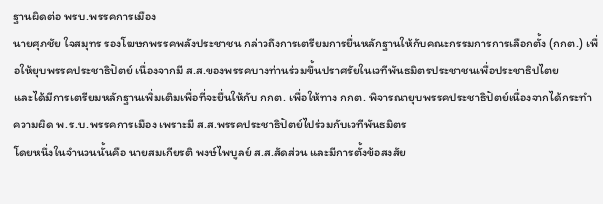ฐานผิดต่อ พรบ.พรรคการเมือง
นายศุภชัย ใจสมุทร รองโฆษกพรรคพลังประชาชน กล่าวถึงการเตรียมการยื่นหลักฐานให้กับคณะกรรมการการเลือกตั้ง (กกต.) เพื่อให้ยุบพรรคประชาธิปัตย์ เนื่องจากมี ส.ส.ของพรรคบางท่านร่วมขึ้นปราศรัยในเวทีพันธมิตรประชาชนเพื่อประชาธิปไตย
และได้มีการเตรียมหลักฐานเพิ่มเติมเพื่อที่จะยื่นให้กับ กกต. เพื่อให้ทาง กกต. พิจารณายุบพรรคประชาธิปัตย์เนื่องจากได้กระทำความผิด พ.ร.บ.พรรคการเมือง เพราะมี ส.ส.พรรคประชาธิปัตย์ไปร่วมกับเวทีพันธมิตร
โดยหนึ่งในจำนวนนั้นคือ นายสมเกียรติ พงษ์ไพบูลย์ ส.ส.สัดส่วน และมีการตั้งข้อสงสัย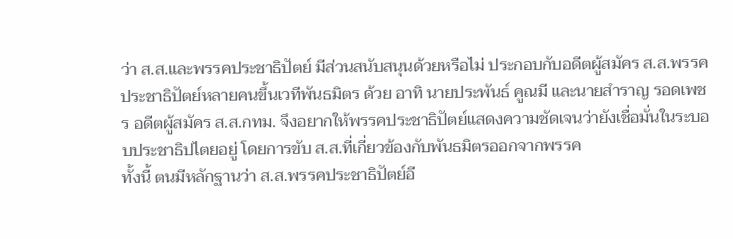ว่า ส.ส.และพรรคประชาธิปัตย์ มีส่วนสนับสนุนด้วยหรือไม่ ประกอบกับอดีตผู้สมัคร ส.ส.พรรคประชาธิปัตย์หลายคนขึ้นเวทีพันธมิตร ด้วย อาทิ นายประพันธ์ คูณมี และนายสำราญ รอดเพชร อดีตผู้สมัคร ส.ส.กทม. จึงอยากให้พรรคประชาธิปัตย์แสดงความชัดเจนว่ายังเชื่อมั่นในระบอบประชาธิปไตยอยู่ โดยการขับ ส.ส.ที่เกี่ยวข้องกับพันธมิตรออกจากพรรค
ทั้งนี้ ตนมีหลักฐานว่า ส.ส.พรรคประชาธิปัตย์อี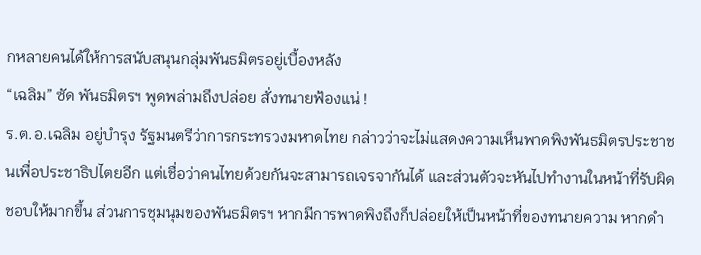กหลายคนได้ให้การสนับสนุนกลุ่มพันธมิตรอยู่เบื้องหลัง
“เฉลิม” ซัด พันธมิตรฯ พูดพล่ามถึงปล่อย สั่งทนายฟ้องแน่ !
ร.ต.อ.เฉลิม อยู่บำรุง รัฐมนตรีว่าการกระทรวงมหาดไทย กล่าวว่าจะไม่แสดงความเห็นพาดพิงพันธมิตรประชาชนเพื่อประชาธิปไตยอีก แต่เชื่อว่าคนไทยด้วยกันจะสามารถเจรจากันได้ และส่วนตัวจะหันไปทำงานในหน้าที่รับผิดชอบให้มากขึ้น ส่วนการชุมนุมของพันธมิตรฯ หากมีการพาดพิงถึงก็ปล่อยให้เป็นหน้าที่ของทนายความ หากดำ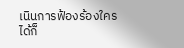เนินการฟ้องร้องใครได้ก็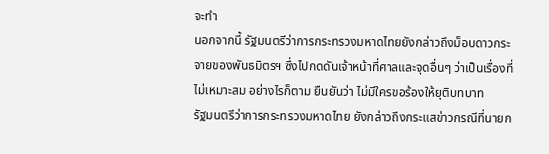จะทำ
นอกจากนี้ รัฐมนตรีว่าการกระทรวงมหาดไทยยังกล่าวถึงม็อบดาวกระจายของพันธมิตรฯ ซึ่งไปกดดันเจ้าหน้าที่ศาลและจุดอื่นๆ ว่าเป็นเรื่องที่ไม่เหมาะสม อย่างไรก็ตาม ยืนยันว่า ไม่มีใครขอร้องให้ยุติบทบาท
รัฐมนตรีว่าการกระทรวงมหาดไทย ยังกล่าวถึงกระแสข่าวกรณีที่นายก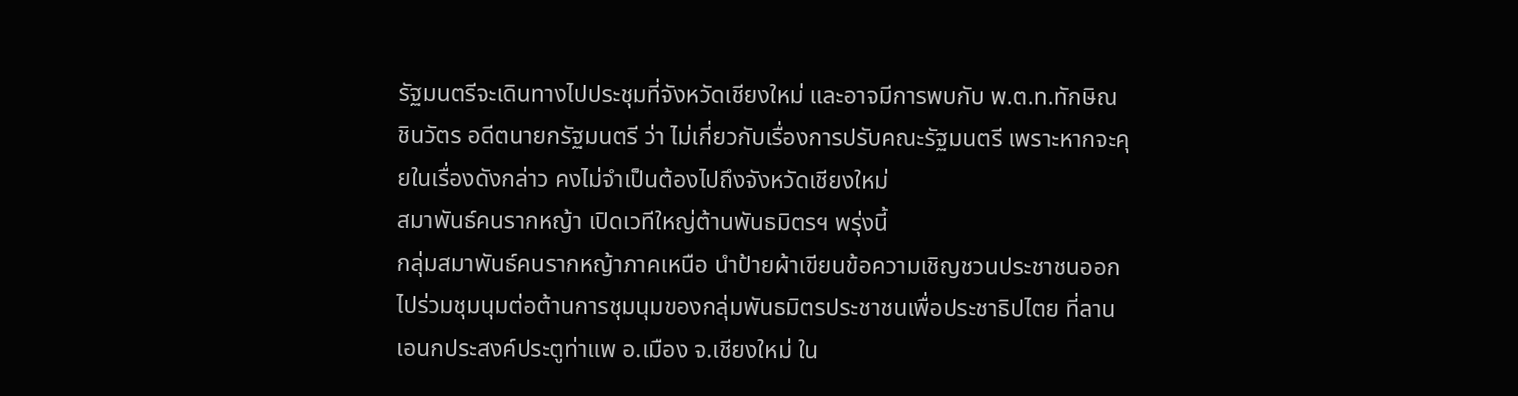รัฐมนตรีจะเดินทางไปประชุมที่จังหวัดเชียงใหม่ และอาจมีการพบกับ พ.ต.ท.ทักษิณ ชินวัตร อดีตนายกรัฐมนตรี ว่า ไม่เกี่ยวกับเรื่องการปรับคณะรัฐมนตรี เพราะหากจะคุยในเรื่องดังกล่าว คงไม่จำเป็นต้องไปถึงจังหวัดเชียงใหม่
สมาพันธ์คนรากหญ้า เปิดเวทีใหญ่ต้านพันธมิตรฯ พรุ่งนี้
กลุ่มสมาพันธ์คนรากหญ้าภาคเหนือ นำป้ายผ้าเขียนข้อความเชิญชวนประชาชนออกไปร่วมชุมนุมต่อต้านการชุมนุมของกลุ่มพันธมิตรประชาชนเพื่อประชาธิปไตย ที่ลานเอนกประสงค์ประตูท่าแพ อ.เมือง จ.เชียงใหม่ ใน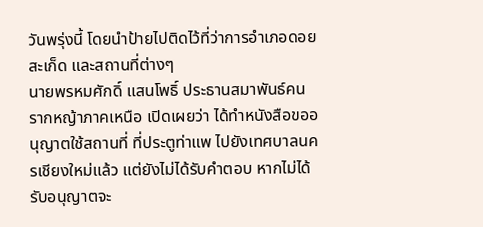วันพรุ่งนี้ โดยนำป้ายไปติดไว้ที่ว่าการอำเภอดอยสะเก็ด และสถานที่ต่างๆ
นายพรหมศักดิ์ แสนโพธิ์ ประธานสมาพันธ์คนรากหญ้าภาคเหนือ เปิดเผยว่า ได้ทำหนังสือขออนุญาตใช้สถานที่ ที่ประตูท่าแพ ไปยังเทศบาลนครเชียงใหม่แล้ว แต่ยังไม่ได้รับคำตอบ หากไม่ได้รับอนุญาตจะ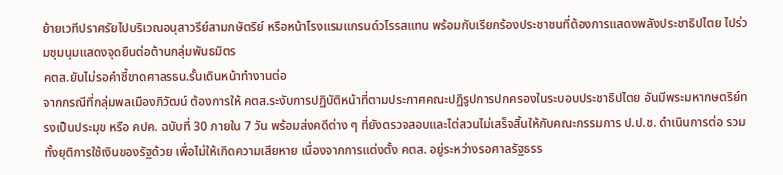ย้ายเวทีปราศรัยไปบริเวณอนุสาวรีย์สามกษัตริย์ หรือหน้าโรงแรมแกรนด์วโรรสแทน พร้อมกับเรียกร้องประชาชนที่ต้องการแสดงพลังประชาธิปไตย ไปร่วมชุมนุมแสดงจุดยืนต่อต้านกลุ่มพันธมิตร
คตส.ยันไม่รอคำชี้ขาดศาลรธน.รั้นเดินหน้าทำงานต่อ
จากกรณีที่กลุ่มพลเมืองภิวัฒน์ ต้องการให้ คตส.ระงับการปฏิบัติหน้าที่ตามประกาศคณะปฏิรูปการปกครองในระบอบประชาธิปไตย อันมีพระมหากษตริย์ทรงเป็นประมุข หรือ คปค. ฉบับที่ 30 ภายใน 7 วัน พร้อมส่งคดีต่าง ๆ ที่ยังตรวจสอบและไต่สวนไม่เสร็จสิ้นให้กับคณะกรรมการ ป.ป.ช. ดำเนินการต่อ รวมทั้งยุติการใช้เงินของรัฐด้วย เพื่อไม่ให้เกิดความเสียหาย เนื่องจากการแต่งตั้ง คตส. อยู่ระหว่างรอศาลรัฐธรร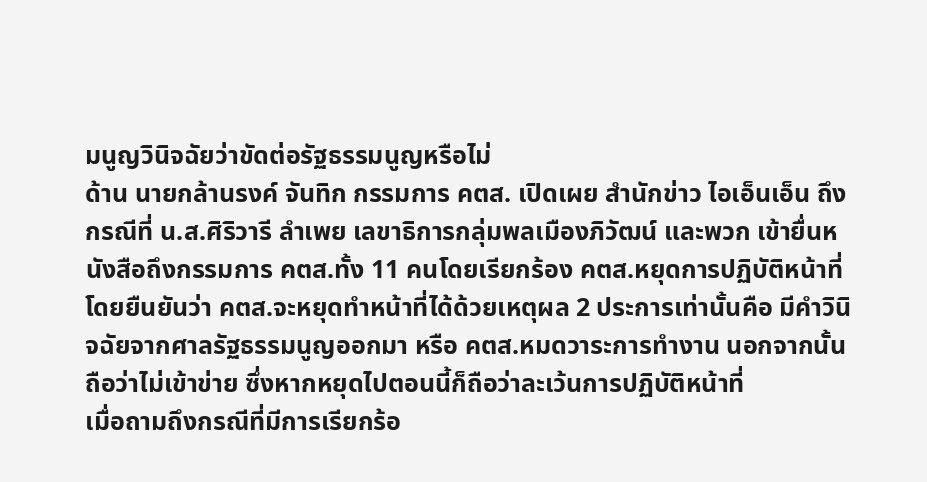มนูญวินิจฉัยว่าขัดต่อรัฐธรรมนูญหรือไม่
ด้าน นายกล้านรงค์ จันทิก กรรมการ คตส. เปิดเผย สำนักข่าว ไอเอ็นเอ็น ถึงกรณีที่ น.ส.ศิริวารี ลำเพย เลขาธิการกลุ่มพลเมืองภิวัฒน์ และพวก เข้ายื่นหนังสือถึงกรรมการ คตส.ทั้ง 11 คนโดยเรียกร้อง คตส.หยุดการปฏิบัติหน้าที่ โดยยืนยันว่า คตส.จะหยุดทำหน้าที่ได้ด้วยเหตุผล 2 ประการเท่านั้นคือ มีคำวินิจฉัยจากศาลรัฐธรรมนูญออกมา หรือ คตส.หมดวาระการทำงาน นอกจากนั้นถือว่าไม่เข้าข่าย ซึ่งหากหยุดไปตอนนี้ก็ถือว่าละเว้นการปฏิบัติหน้าที่
เมื่อถามถึงกรณีที่มีการเรียกร้อ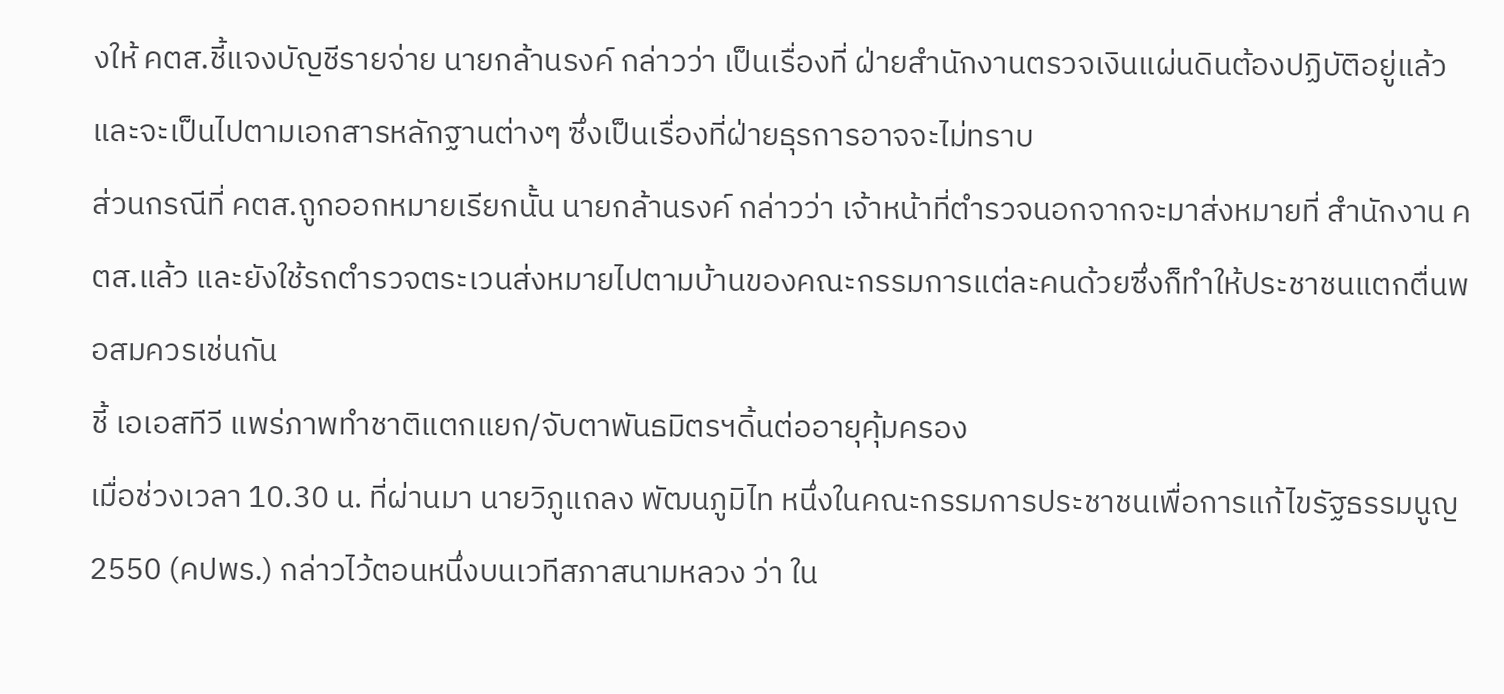งให้ คตส.ชี้แจงบัญชีรายจ่าย นายกล้านรงค์ กล่าวว่า เป็นเรื่องที่ ฝ่ายสำนักงานตรวจเงินแผ่นดินต้องปฏิบัติอยู่แล้ว และจะเป็นไปตามเอกสารหลักฐานต่างๆ ซึ่งเป็นเรื่องที่ฝ่ายธุรการอาจจะไม่ทราบ
ส่วนกรณีที่ คตส.ถูกออกหมายเรียกนั้น นายกล้านรงค์ กล่าวว่า เจ้าหน้าที่ตำรวจนอกจากจะมาส่งหมายที่ สำนักงาน คตส.แล้ว และยังใช้รถตำรวจตระเวนส่งหมายไปตามบ้านของคณะกรรมการแต่ละคนด้วยซึ่งก็ทำให้ประชาชนแตกตื่นพอสมควรเช่นกัน
ชี้ เอเอสทีวี แพร่ภาพทำชาติแตกแยก/จับตาพันธมิตรฯดิ้นต่ออายุคุ้มครอง
เมื่อช่วงเวลา 10.30 น. ที่ผ่านมา นายวิภูแถลง พัฒนภูมิไท หนึ่งในคณะกรรมการประชาชนเพื่อการแก้ไขรัฐธรรมนูญ 2550 (คปพร.) กล่าวไว้ตอนหนึ่งบนเวทีสภาสนามหลวง ว่า ใน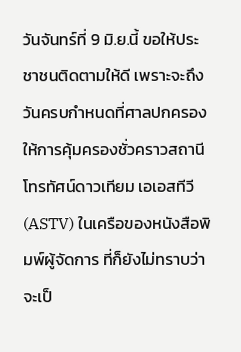วันจันทร์ที่ 9 มิ.ย.นี้ ขอให้ประชาชนติดตามให้ดี เพราะจะถึงวันครบกำหนดที่ศาลปกครองให้การคุ้มครองชั่วคราวสถานีโทรทัศน์ดาวเทียม เอเอสทีวี (ASTV) ในเครือของหนังสือพิมพ์ผู้จัดการ ที่ก็ยังไม่ทราบว่าจะเป็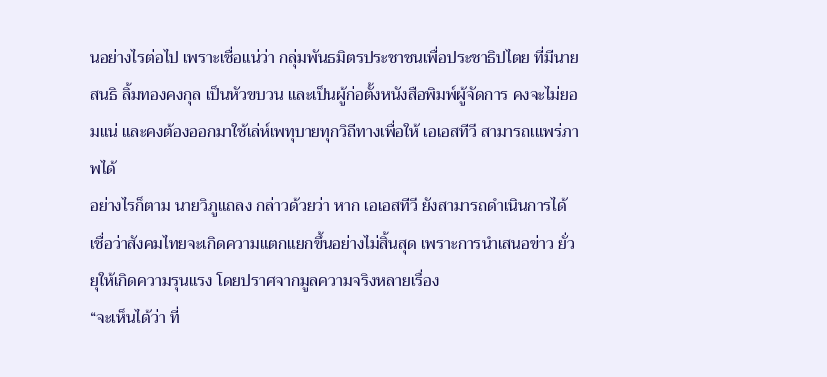นอย่างไรต่อไป เพราะเชื่อแน่ว่า กลุ่มพันธมิตรประชาชนเพื่อประชาธิปไตย ที่มีนายสนธิ ลิ้มทองคงกุล เป็นหัวขบวน และเป็นผู้ก่อตั้งหนังสือพิมพ์ผู้จัดการ คงจะไม่ยอมแน่ และคงต้องออกมาใช้เล่ห์เพทุบายทุกวิถีทางเพื่อให้ เอเอสทีวี สามารถเแพร่ภาพได้
อย่างไรก็ตาม นายวิภูแถลง กล่าวด้วยว่า หาก เอเอสทีวี ยังสามารถดำเนินการได้ เชื่อว่าสังคมไทยจะเกิดความแตกแยกขึ้นอย่างไม่สิ้นสุด เพราะการนำเสนอข่าว ยั่วยุให้เกิดความรุนแรง โดยปราศจากมูลความจริงหลายเรื่อง
“จะเห็นได้ว่า ที่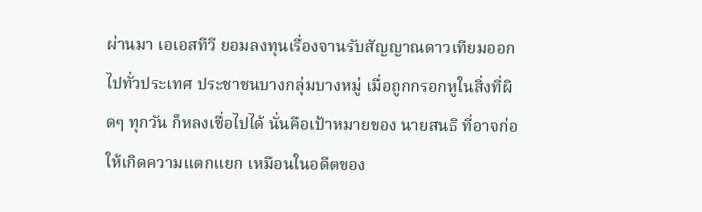ผ่านมา เอเอสทีวี ยอมลงทุนเรื่องจานรับสัญญาณดาวเทียมออกไปทั่วประเทศ ประชาชนบางกลุ่มบางหมู่ เมื่อถูกกรอกหูในสิ่งที่ผิดๆ ทุกวัน ก็หลงเชื่อไปได้ นั่นคือเป้าหมายของ นายสนธิ ที่อาจก่อให้เกิดความแตกแยก เหมือนในอดีตของ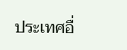ประเทศอื่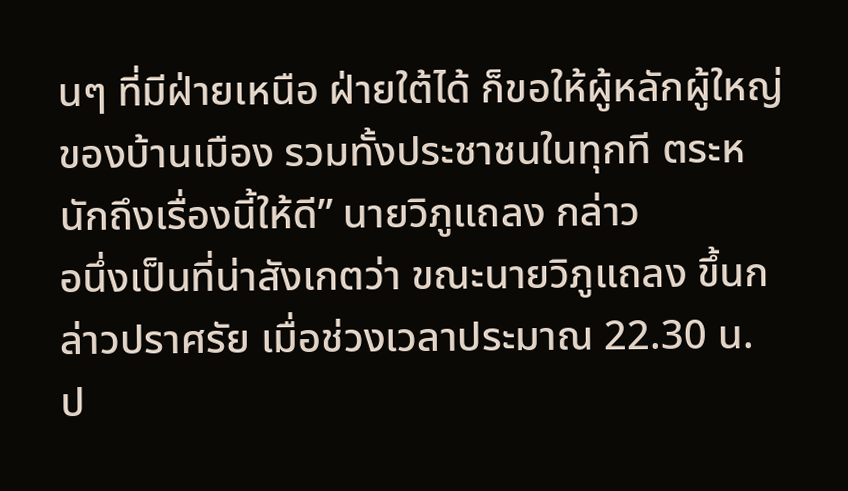นๆ ที่มีฝ่ายเหนือ ฝ่ายใต้ได้ ก็ขอให้ผู้หลักผู้ใหญ่ของบ้านเมือง รวมทั้งประชาชนในทุกที ตระหนักถึงเรื่องนี้ให้ดี” นายวิภูแถลง กล่าว
อนึ่งเป็นที่น่าสังเกตว่า ขณะนายวิภูแถลง ขึ้นกล่าวปราศรัย เมื่อช่วงเวลาประมาณ 22.30 น. ป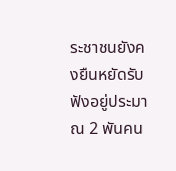ระชาชนยังคงยืนหยัดรับฟังอยู่ประมาณ 2 พันคน